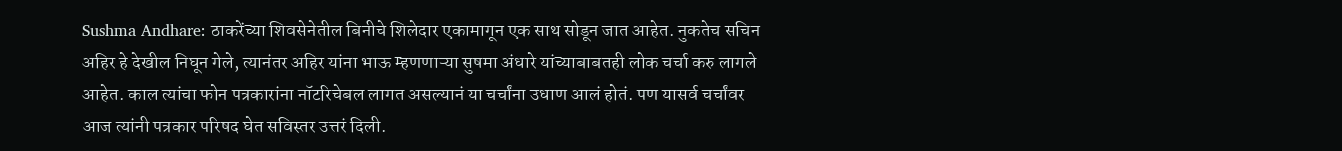Sushma Andhare: ठाकरेंच्या शिवसेनेतील बिनीचे शिलेदार एकामागून एक साथ सोडून जात आहेत. नुकतेच सचिन अहिर हे देखील निघून गेले, त्यानंतर अहिर यांना भाऊ म्हणणाऱ्या सुषमा अंधारे यांच्याबाबतही लोक चर्चा करु लागले आहेत. काल त्यांचा फोन पत्रकारांना नॉटरिचेबल लागत असल्यानं या चर्चांना उधाण आलं होतं. पण यासर्व चर्चांवर आज त्यांनी पत्रकार परिषद घेत सविस्तर उत्तरं दिली.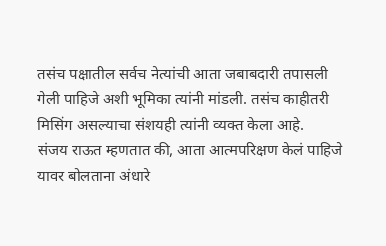तसंच पक्षातील सर्वच नेत्यांची आता जबाबदारी तपासली गेली पाहिजे अशी भूमिका त्यांनी मांडली. तसंच काहीतरी मिसिंग असल्याचा संशयही त्यांनी व्यक्त केला आहे.
संजय राऊत म्हणतात की, आता आत्मपरिक्षण केलं पाहिजे यावर बोलताना अंधारे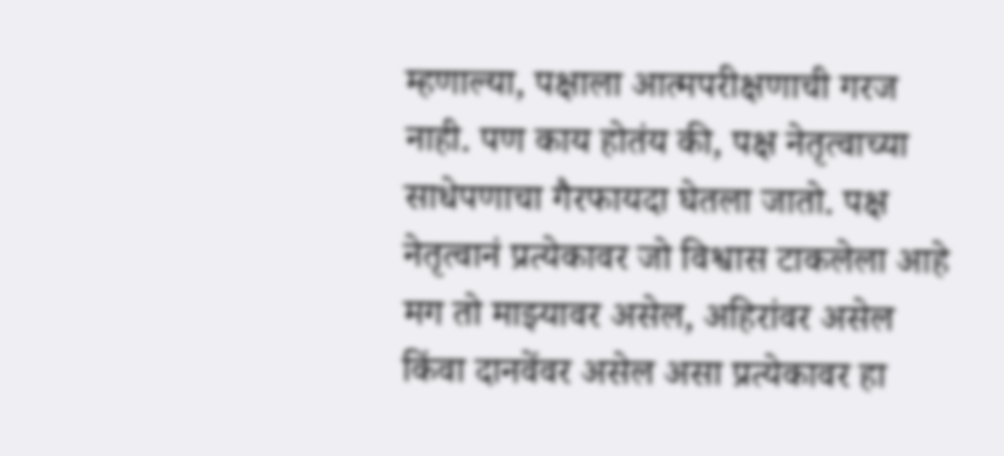म्हणाल्या, पक्षाला आत्मपरीक्षणाची गरज नाही. पण काय होतंय की, पक्ष नेतृत्वाच्या साधेपणाचा गैरफायदा घेतला जातो. पक्ष नेतृत्वानं प्रत्येकावर जो विश्वास टाकलेला आहे मग तो माझ्यावर असेल, अहिरांवर असेल किंवा दानवेंवर असेल असा प्रत्येकावर हा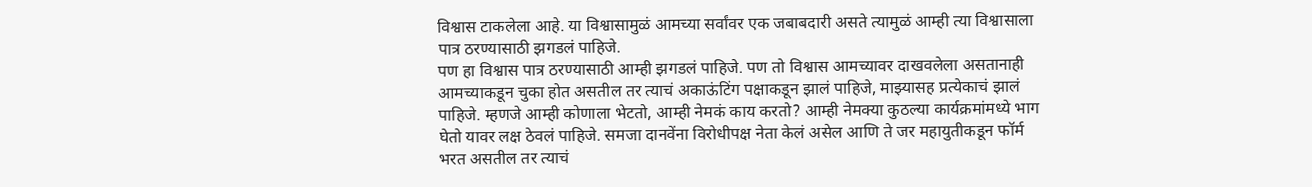विश्वास टाकलेला आहे. या विश्वासामुळं आमच्या सर्वांवर एक जबाबदारी असते त्यामुळं आम्ही त्या विश्वासाला पात्र ठरण्यासाठी झगडलं पाहिजे.
पण हा विश्वास पात्र ठरण्यासाठी आम्ही झगडलं पाहिजे. पण तो विश्वास आमच्यावर दाखवलेला असतानाही आमच्याकडून चुका होत असतील तर त्याचं अकाऊंटिंग पक्षाकडून झालं पाहिजे, माझ्यासह प्रत्येकाचं झालं पाहिजे. म्हणजे आम्ही कोणाला भेटतो, आम्ही नेमकं काय करतो? आम्ही नेमक्या कुठल्या कार्यक्रमांमध्ये भाग घेतो यावर लक्ष ठेवलं पाहिजे. समजा दानवेंना विरोधीपक्ष नेता केलं असेल आणि ते जर महायुतीकडून फॉर्म भरत असतील तर त्याचं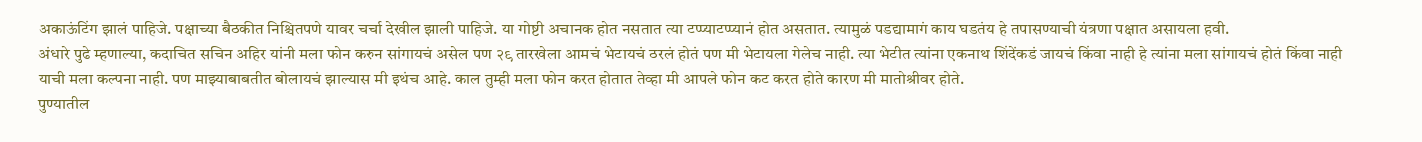अकाऊंटिंग झालं पाहिजे. पक्षाच्या बैठकीत निश्चितपणे यावर चर्चा देखील झाली पाहिजे. या गोष्टी अचानक होत नसतात त्या टप्प्याटप्प्यानं होत असतात. त्यामुळं पडद्यामागं काय घडतंय हे तपासण्याची यंत्रणा पक्षात असायला हवी.
अंधारे पुढे म्हणाल्या, कदाचित सचिन अहिर यांनी मला फोन करुन सांगायचं असेल पण २९ तारखेला आमचं भेटायचं ठरलं होतं पण मी भेटायला गेलेच नाही. त्या भेटीत त्यांना एकनाथ शिंदेंकडं जायचं किंवा नाही हे त्यांना मला सांगायचं होतं किंवा नाही याची मला कल्पना नाही. पण माझ्याबाबतीत बोलायचं झाल्यास मी इथंच आहे. काल तुम्ही मला फोन करत होतात तेव्हा मी आपले फोन कट करत होते कारण मी मातोश्रीवर होते.
पुण्यातील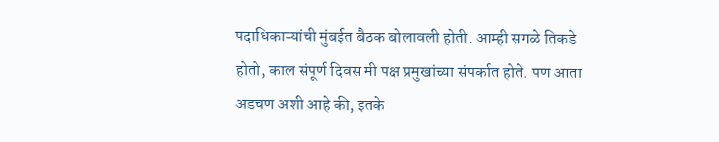पदाधिकाऱ्यांची मुंबईत बैठक बोलावली होती. आम्ही सगळे तिकडे होतो, काल संपूर्ण दिवस मी पक्ष प्रमुखांच्या संपर्कात होते. पण आता अडचण अशी आहे की, इतके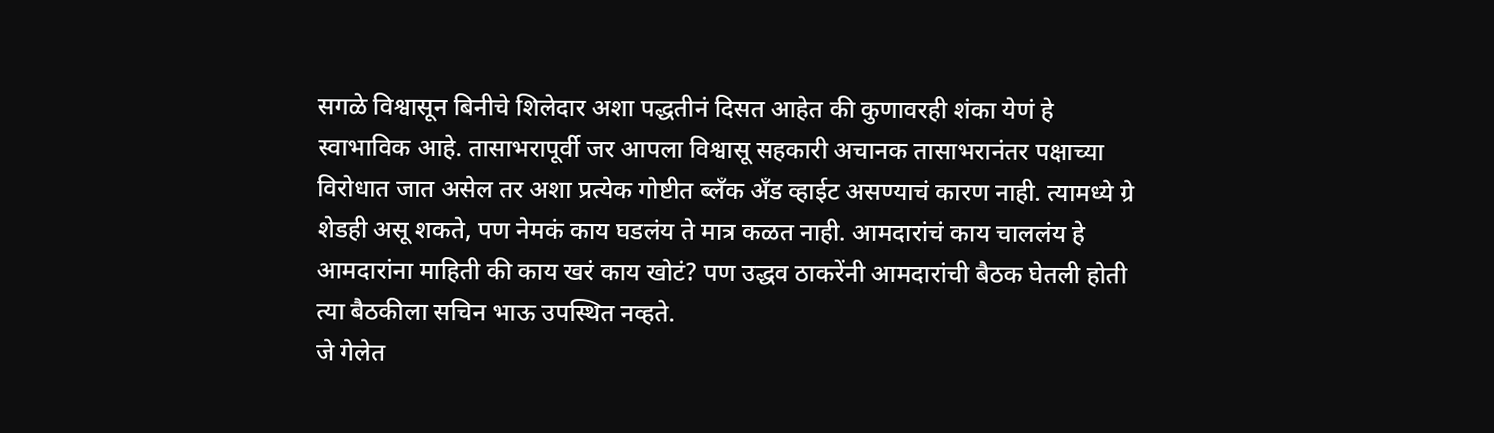सगळे विश्वासून बिनीचे शिलेदार अशा पद्धतीनं दिसत आहेत की कुणावरही शंका येणं हे स्वाभाविक आहे. तासाभरापूर्वी जर आपला विश्वासू सहकारी अचानक तासाभरानंतर पक्षाच्या विरोधात जात असेल तर अशा प्रत्येक गोष्टीत ब्लँक अँड व्हाईट असण्याचं कारण नाही. त्यामध्ये ग्रे शेडही असू शकते, पण नेमकं काय घडलंय ते मात्र कळत नाही. आमदारांचं काय चाललंय हे आमदारांना माहिती की काय खरं काय खोटं? पण उद्धव ठाकरेंनी आमदारांची बैठक घेतली होती त्या बैठकीला सचिन भाऊ उपस्थित नव्हते.
जे गेलेत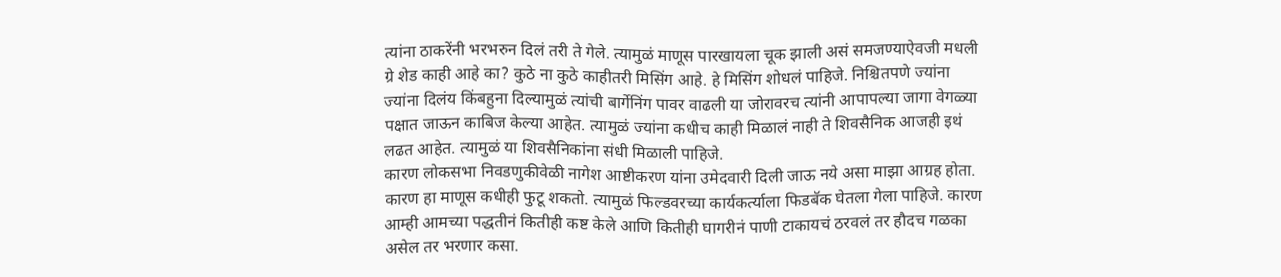त्यांना ठाकरेंनी भरभरुन दिलं तरी ते गेले. त्यामुळं माणूस पारखायला चूक झाली असं समजण्याऐवजी मधली ग्रे शेड काही आहे का? कुठे ना कुठे काहीतरी मिसिंग आहे. हे मिसिंग शोधलं पाहिजे. निश्चितपणे ज्यांना ज्यांना दिलंय किंबहुना दिल्यामुळं त्यांची बार्गेनिंग पावर वाढली या जोरावरच त्यांनी आपापल्या जागा वेगळ्या पक्षात जाऊन काबिज केल्या आहेत. त्यामुळं ज्यांना कधीच काही मिळालं नाही ते शिवसैनिक आजही इथं लढत आहेत. त्यामुळं या शिवसैनिकांना संधी मिळाली पाहिजे.
कारण लोकसभा निवडणुकीवेळी नागेश आष्टीकरण यांना उमेदवारी दिली जाऊ नये असा माझा आग्रह होता. कारण हा माणूस कधीही फुटू शकतो. त्यामुळं फिल्डवरच्या कार्यकर्त्याला फिडबॅक घेतला गेला पाहिजे. कारण आम्ही आमच्या पद्धतीनं कितीही कष्ट केले आणि कितीही घागरीनं पाणी टाकायचं ठरवलं तर हौदच गळका असेल तर भरणार कसा.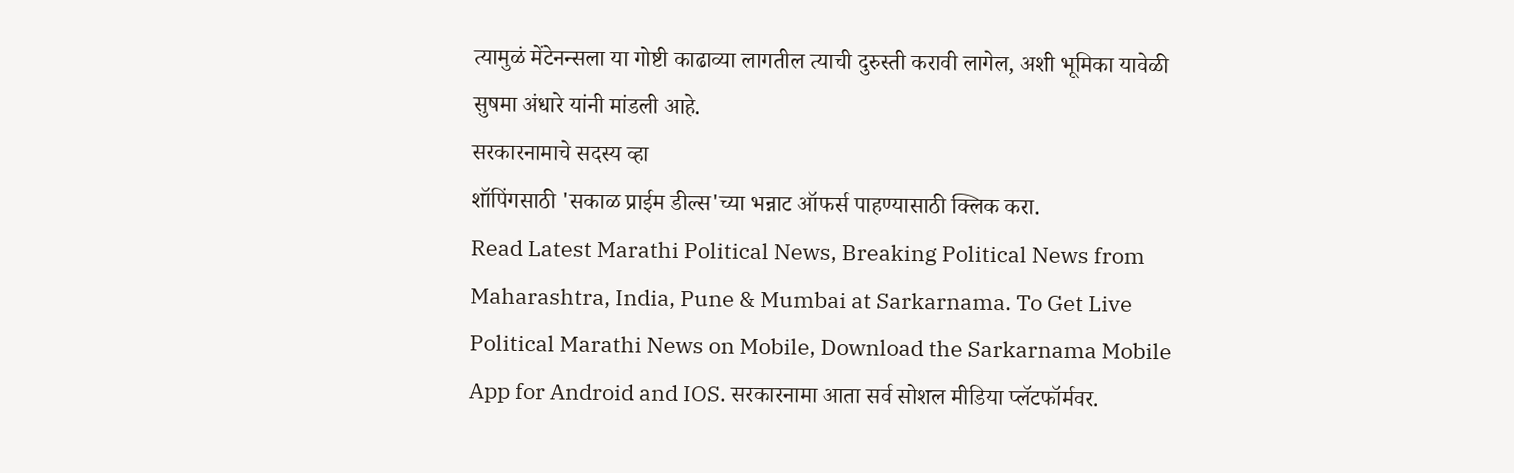त्यामुळं मेंटेनन्सला या गोष्टी काढाव्या लागतील त्याची दुरुस्ती करावी लागेल, अशी भूमिका यावेळी सुषमा अंधारे यांनी मांडली आहे.
सरकारनामाचे सदस्य व्हा
शॉपिंगसाठी 'सकाळ प्राईम डील्स'च्या भन्नाट ऑफर्स पाहण्यासाठी क्लिक करा.
Read Latest Marathi Political News, Breaking Political News from Maharashtra, India, Pune & Mumbai at Sarkarnama. To Get Live Political Marathi News on Mobile, Download the Sarkarnama Mobile App for Android and IOS. सरकारनामा आता सर्व सोशल मीडिया प्लॅटफॉर्मवर.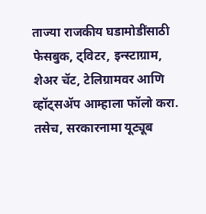ताज्या राजकीय घडामोडींसाठी फेसबुक, ट्विटर, इन्स्टाग्राम, शेअर चॅट, टेलिग्रामवर आणि व्हॉट्सॲप आम्हाला फॉलो करा. तसेच, सरकारनामा यूट्यूब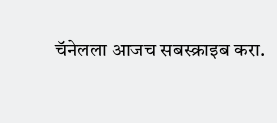चॅनेलला आजच सबस्क्राइब करा.